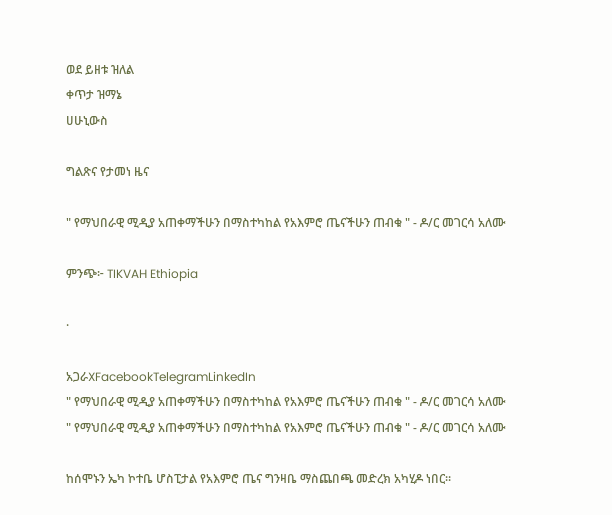ወደ ይዘቱ ዝለል
ቀጥታ ዝማኔ
ሀሁኒውስ

ግልጽና የታመነ ዜና

" የማህበራዊ ሚዲያ አጠቀማችሁን በማስተካከል የአእምሮ ጤናችሁን ጠብቁ " - ዶ/ር መገርሳ አለሙ

ምንጭ፦ TIKVAH Ethiopia

·

አጋራXFacebookTelegramLinkedIn
" የማህበራዊ ሚዲያ አጠቀማችሁን በማስተካከል የአእምሮ ጤናችሁን ጠብቁ " - ዶ/ር መገርሳ አለሙ
" የማህበራዊ ሚዲያ አጠቀማችሁን በማስተካከል የአእምሮ ጤናችሁን ጠብቁ " - ዶ/ር መገርሳ አለሙ

ከሰሞኑን ኤካ ኮተቤ ሆስፒታል የአእምሮ ጤና ግንዛቤ ማስጨበጫ መድረክ አካሂዶ ነበር።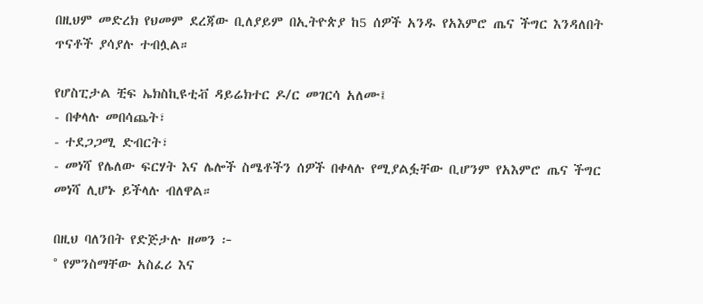በዚህም መድረክ የህመም ደረጃው ቢለያይም በኢትዮጵያ ከ5 ሰዎች አንዱ የአእምሮ ጤና ችግር እንዳለበት ጥናቶች ያሳያሉ ተብሏል።

የሆስፒታል ቺፍ ኤክስኪዩቲቭ ዳይሬክተር ዶ/ር መገርሳ አለሙ፤
- በቀላሉ መበሳጨት፣
- ተደጋጋሚ ድብርት፣
- መነሻ የሌለው ፍርሃት እና ሌሎች ስሜቶችን ሰዎች በቀላሉ የሚያልፏቸው ቢሆንም የአእምሮ ጤና ችግር መነሻ ሊሆኑ ይችላሉ ብለዋል።

በዚህ ባለንበት የድጅታሉ ዘመን ፦
° የምንስማቸው አስፈሪ እና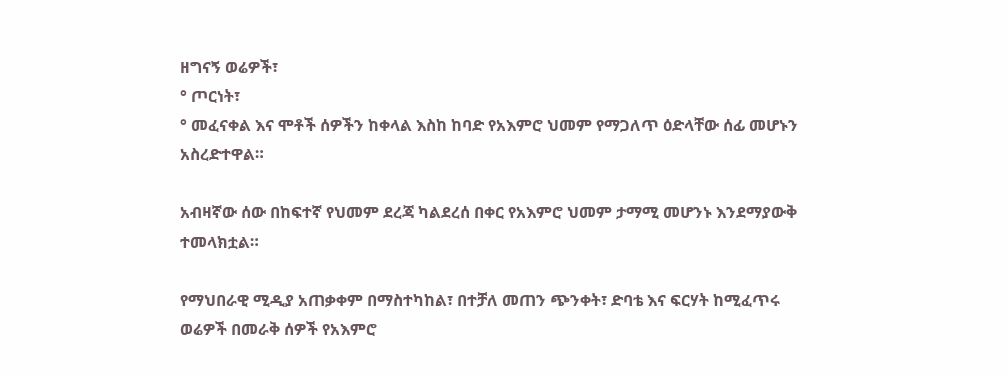ዘግናኝ ወሬዎች፣
° ጦርነት፣
° መፈናቀል እና ሞቶች ሰዎችን ከቀላል እስከ ከባድ የአእምሮ ህመም የማጋለጥ ዕድላቸው ሰፊ መሆኑን አስረድተዋል።

አብዛኛው ሰው በከፍተኛ የህመም ደረጃ ካልደረሰ በቀር የአእምሮ ህመም ታማሚ መሆንኑ እንደማያውቅ ተመላክቷል።

የማህበራዊ ሚዲያ አጠቃቀም በማስተካከል፣ በተቻለ መጠን ጭንቀት፣ ድባቴ እና ፍርሃት ከሚፈጥሩ ወሬዎች በመራቅ ሰዎች የአእምሮ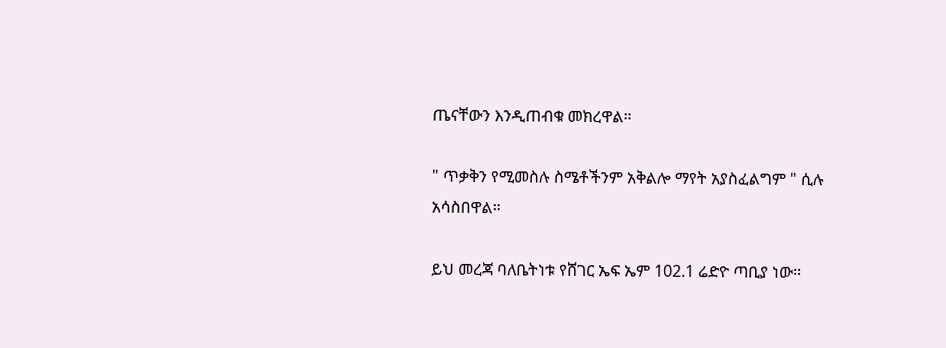ጤናቸውን እንዲጠብቁ መክረዋል።

" ጥቃቅን የሚመስሉ ስሜቶችንም አቅልሎ ማየት አያስፈልግም " ሲሉ አሳስበዋል።

ይህ መረጃ ባለቤትነቱ የሸገር ኤፍ ኤም 102.1 ሬድዮ ጣቢያ ነው።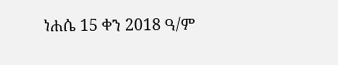ነሐሴ 15 ቀን 2018 ዓ/ም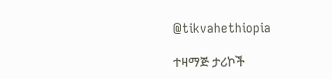@tikvahethiopia

ተዛማጅ ታሪኮች